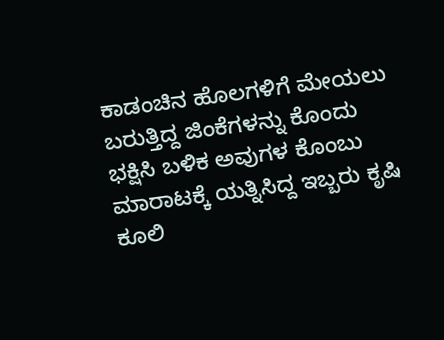ಕಾಡಂಚಿನ ಹೊಲಗಳಿಗೆ ಮೇಯಲು ಬರುತ್ತಿದ್ದ ಜಿಂಕೆಗಳನ್ನು ಕೊಂದು ಭಕ್ಷಿಸಿ ಬಳಿಕ ಅವುಗಳ ಕೊಂಬು ಮಾರಾಟಕ್ಕೆ ಯತ್ನಿಸಿದ್ದ ಇಬ್ಬರು ಕೃಷಿ ಕೂಲಿ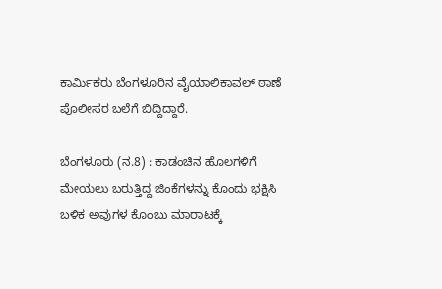ಕಾರ್ಮಿಕರು ಬೆಂಗಳೂರಿನ ವೈಯಾಲಿಕಾವಲ್ ಠಾಣೆ ಪೊಲೀಸರ ಬಲೆಗೆ ಬಿದ್ದಿದ್ದಾರೆ.

ಬೆಂಗಳೂರು (ನ.8) : ಕಾಡಂಚಿನ ಹೊಲಗಳಿಗೆ ಮೇಯಲು ಬರುತ್ತಿದ್ದ ಜಿಂಕೆಗಳನ್ನು ಕೊಂದು ಭಕ್ಷಿಸಿ ಬಳಿಕ ಅವುಗಳ ಕೊಂಬು ಮಾರಾಟಕ್ಕೆ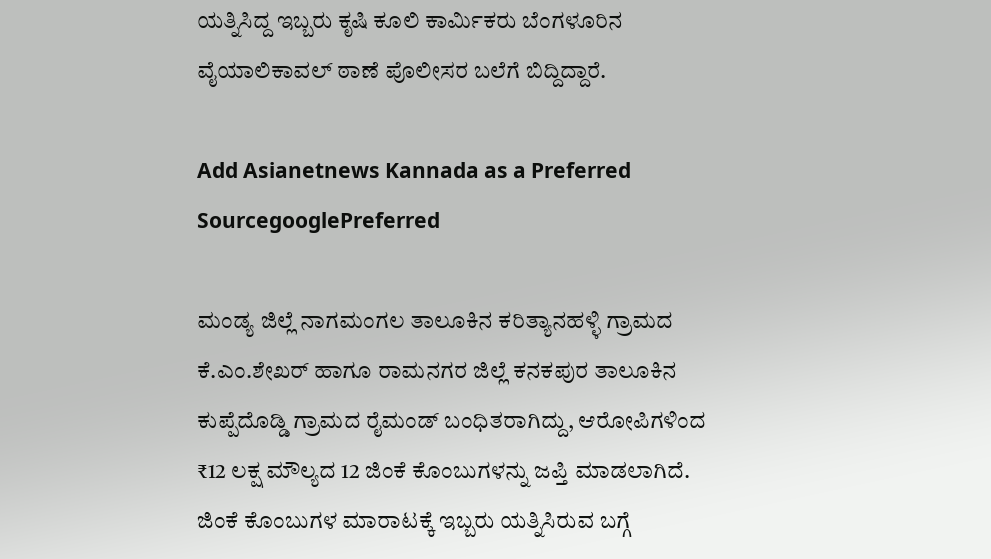ಯತ್ನಿಸಿದ್ದ ಇಬ್ಬರು ಕೃಷಿ ಕೂಲಿ ಕಾರ್ಮಿಕರು ಬೆಂಗಳೂರಿನ ವೈಯಾಲಿಕಾವಲ್ ಠಾಣೆ ಪೊಲೀಸರ ಬಲೆಗೆ ಬಿದ್ದಿದ್ದಾರೆ.

Add Asianetnews Kannada as a Preferred SourcegooglePreferred

ಮಂಡ್ಯ ಜಿಲ್ಲೆ ನಾಗಮಂಗಲ ತಾಲೂಕಿನ ಕರಿತ್ಯಾನಹಳ್ಳಿ ಗ್ರಾಮದ ಕೆ.ಎಂ.ಶೇಖರ್‌ ಹಾಗೂ ರಾಮನಗರ ಜಿಲ್ಲೆ ಕನಕಪುರ ತಾಲೂಕಿನ ಕುಪ್ಪೆದೊಡ್ಡಿ ಗ್ರಾಮದ ರೈಮಂಡ್ ಬಂಧಿತರಾಗಿದ್ದು, ಆರೋಪಿಗಳಿಂದ ₹12 ಲಕ್ಷ ಮೌಲ್ಯದ 12 ಜಿಂಕೆ ಕೊಂಬುಗಳನ್ನು ಜಪ್ತಿ ಮಾಡಲಾಗಿದೆ. ಜಿಂಕೆ ಕೊಂಬುಗಳ ಮಾರಾಟಕ್ಕೆ ಇಬ್ಬರು ಯತ್ನಿಸಿರುವ ಬಗ್ಗೆ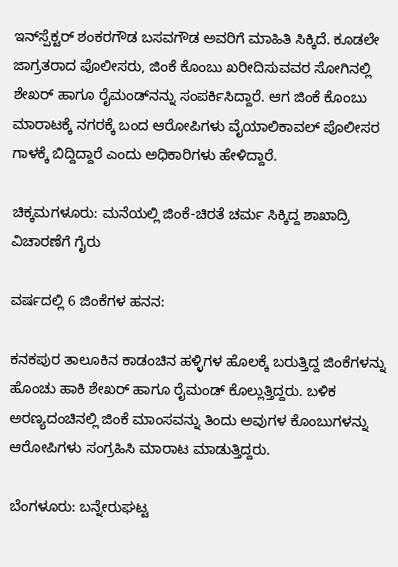ಇನ್‌ಸ್ಪೆಕ್ಟರ್‌ ಶಂಕರಗೌಡ ಬಸವಗೌಡ ಅವರಿಗೆ ಮಾಹಿತಿ ಸಿಕ್ಕಿದೆ. ಕೂಡಲೇ ಜಾಗ್ರತರಾದ ಪೊಲೀಸರು, ಜಿಂಕೆ ಕೊಂಬು ಖರೀದಿಸುವವರ ಸೋಗಿನಲ್ಲಿ ಶೇಖರ್ ಹಾಗೂ ರೈಮಂಡ್‌ನನ್ನು ಸಂಪರ್ಕಿಸಿದ್ದಾರೆ. ಆಗ ಜಿಂಕೆ ಕೊಂಬು ಮಾರಾಟಕ್ಕೆ ನಗರಕ್ಕೆ ಬಂದ ಆರೋಪಿಗಳು ವೈಯಾಲಿಕಾವಲ್ ಪೊಲೀಸರ ಗಾಳಕ್ಕೆ ಬಿದ್ದಿದ್ದಾರೆ ಎಂದು ಅಧಿಕಾರಿಗಳು ಹೇಳಿದ್ದಾರೆ.

ಚಿಕ್ಕಮಗಳೂರು: ಮನೆಯಲ್ಲಿ ಜಿಂಕೆ-ಚಿರತೆ ಚರ್ಮ ಸಿಕ್ಕಿದ್ದ ಶಾಖಾದ್ರಿ ವಿಚಾರಣೆಗೆ ಗೈರು

ವರ್ಷದಲ್ಲಿ 6 ಜಿಂಕೆಗಳ ಹನನ:

ಕನಕಪುರ ತಾಲೂಕಿನ ಕಾಡಂಚಿನ ಹಳ್ಳಿಗಳ ಹೊಲಕ್ಕೆ ಬರುತ್ತಿದ್ದ ಜಿಂಕೆಗಳನ್ನು ಹೊಂಚು ಹಾಕಿ ಶೇಖರ್ ಹಾಗೂ ರೈಮಂಡ್‌ ಕೊಲ್ಲುತ್ತಿದ್ದರು. ಬಳಿಕ ಅರಣ್ಯದಂಚಿನಲ್ಲಿ ಜಿಂಕೆ ಮಾಂಸವನ್ನು ತಿಂದು ಅವುಗಳ ಕೊಂಬುಗಳನ್ನು ಆರೋಪಿಗಳು ಸಂಗ್ರಹಿಸಿ ಮಾರಾಟ ಮಾಡುತ್ತಿದ್ದರು.

ಬೆಂಗಳೂರು: ಬನ್ನೇರುಘಟ್ಟ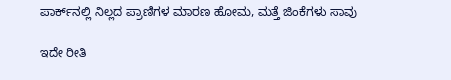ಪಾರ್ಕ್‌ನಲ್ಲಿ ನಿಲ್ಲದ ಪ್ರಾಣಿಗಳ ಮಾರಣ ಹೋಮ, ಮತ್ತೆ ಜಿಂಕೆಗಳು ಸಾವು

ಇದೇ ರೀತಿ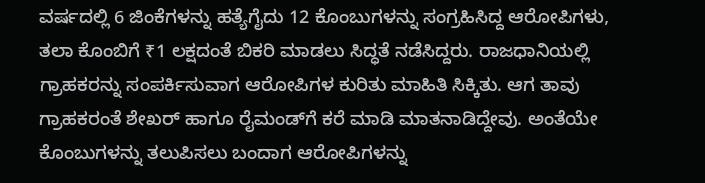ವರ್ಷದಲ್ಲಿ 6 ಜಿಂಕೆಗಳನ್ನು ಹತ್ಯೆಗೈದು 12 ಕೊಂಬುಗಳನ್ನು ಸಂಗ್ರಹಿಸಿದ್ದ ಆರೋಪಿಗಳು, ತಲಾ ಕೊಂಬಿಗೆ ₹1 ಲಕ್ಷದಂತೆ ಬಿಕರಿ ಮಾಡಲು ಸಿದ್ಧತೆ ನಡೆಸಿದ್ದರು. ರಾಜಧಾನಿಯಲ್ಲಿ ಗ್ರಾಹಕರನ್ನು ಸಂಪರ್ಕಿಸುವಾಗ ಆರೋಪಿಗಳ ಕುರಿತು ಮಾಹಿತಿ ಸಿಕ್ಕಿತು. ಆಗ ತಾವು ಗ್ರಾಹಕರಂತೆ ಶೇಖರ್ ಹಾಗೂ ರೈಮಂಡ್‌ಗೆ ಕರೆ ಮಾಡಿ ಮಾತನಾಡಿದ್ದೇವು. ಅಂತೆಯೇ ಕೊಂಬುಗಳನ್ನು ತಲುಪಿಸಲು ಬಂದಾಗ ಆರೋಪಿಗಳನ್ನು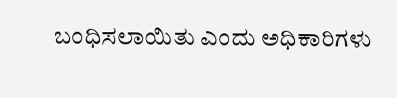ಬಂಧಿಸಲಾಯಿತು ಎಂದು ಅಧಿಕಾರಿಗಳು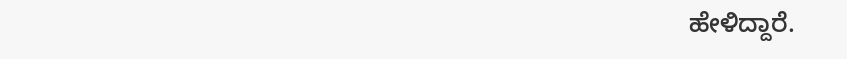ಹೇಳಿದ್ದಾರೆ.